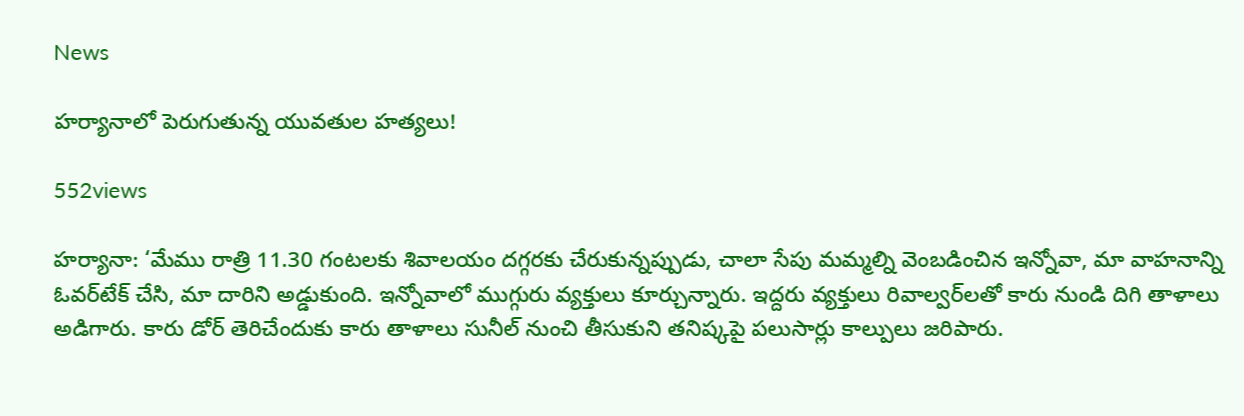News

హర్యానాలో పెరుగుతున్న యువతుల హత్యలు!

552views

హర్యానా: ‘మేము రాత్రి 11.30 గంటలకు శివాలయం దగ్గరకు చేరుకున్నప్పుడు, చాలా సేపు మమ్మల్ని వెంబ‌డించిన ఇన్నోవా, మా వాహనాన్ని ఓవర్‌టేక్‌ చేసి, మా దారిని అడ్డుకుంది. ఇన్నోవాలో ముగ్గురు వ్యక్తులు కూర్చున్నారు. ఇద్దరు వ్యక్తులు రివాల్వర్‌లతో కారు నుండి దిగి తాళాలు అడిగారు. కారు డోర్‌ తెరిచేందుకు కారు తాళాలు సునీల్‌ నుంచి తీసుకుని తనిష్కపై పలుసార్లు కాల్పులు జరిపారు.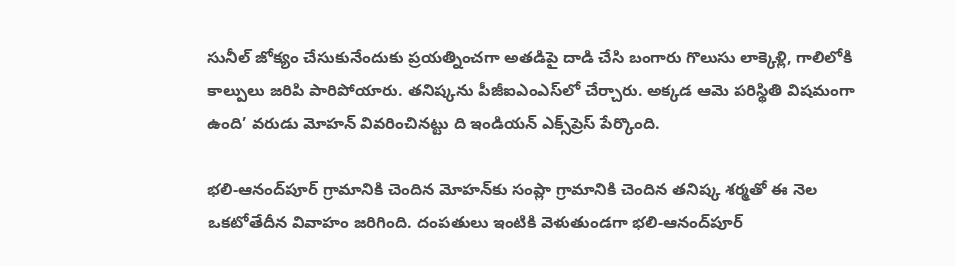సునీల్‌ జోక్యం చేసుకునేందుకు ప్రయత్నించగా అతడిపై దాడి చేసి బంగారు గొలుసు లాక్కెళ్లి, గాలిలోకి కాల్పులు జరిపి పారిపోయారు. తనిష్కను పీజీఐఎంఎస్‌లో చేర్చారు. అక్కడ ఆమె పరిస్థితి విషమంగా ఉంది’ వరుడు మోహన్‌ వివరించినట్టు ది ఇండియన్‌ ఎక్స్‌ప్రెస్‌ పేర్కొంది.

భలి-ఆనంద్‌పూర్‌ గ్రామానికి చెందిన మోహన్‌కు సంప్లా గ్రామానికి చెందిన తనిష్క శర్మతో ఈ నెల ఒకటోతేదీన వివాహం జరిగింది. దంపతులు ఇంటికి వెళుతుండగా భలి-ఆనంద్‌పూర్‌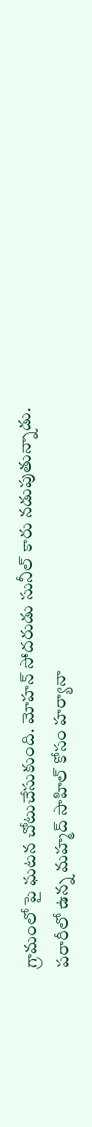గ్రామంలో పై ఘటన చోటుచేసుకుంది. మోహన్‌ సోదరుడు సునీల్‌ కారు నడుపుతున్నాడు. పరారీలో ఉన్న మహ్మద్‌ సాహిల్‌ కోసం హర్యానా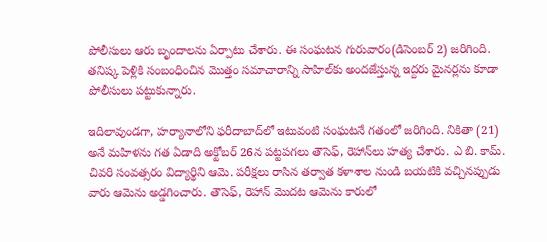పోలీసులు ఆరు బృందాలను ఏర్పాటు చేశారు. ఈ సంఘటన గురువారం(డిసెంబర్‌ 2) జరిగింది. తనిష్క పెళ్లికి సంబంధించిన మొత్తం సమాచారాన్ని సాహిల్‌కు అందజేస్తున్న ఇద్దరు మైనర్లను కూడా పోలీసులు పట్టుకున్నారు.

ఇదిలావుండగా, హర్యానాలోని ఫరీదాబాద్‌లో ఇటువంటి సంఘటనే గతంలో జరిగింది. నికితా (21) అనే మహిళను గత ఏడాది అక్టోబర్‌ 26న పట్టపగలు తౌసెఫ్‌, రెహాన్‌లు హత్య చేశారు. ఎ బి. కామ్‌. చివరి సంవత్సరం విద్యార్థిని ఆమె. పరీక్షలు రాసిన తర్వాత కళాశాల నుండి బయటికి వచ్చినప్పుడు వారు ఆమెను అడ్డగించారు. తౌసెఫ్‌, రెహాన్‌ మొదట ఆమెను కారులో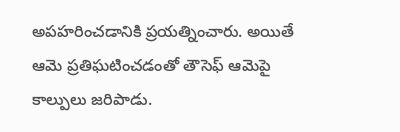అపహరించడానికి ప్రయత్నించారు. అయితే ఆమె ప్రతిఘటించడంతో తౌసెఫ్‌ ఆమెపై కాల్పులు జరిపాడు.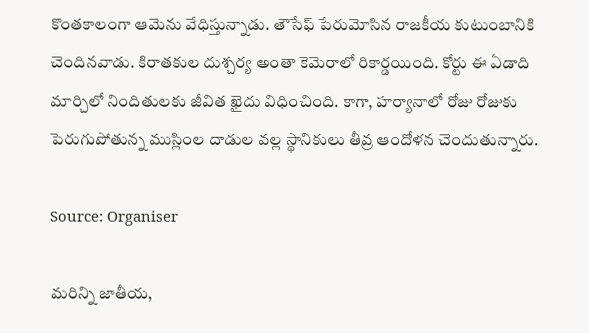కొంతకాలంగా ఆమెను వేధిస్తున్నాడు. తౌసేఫ్‌ పేరుమోసిన రాజకీయ కుటుంబానికి చెందినవాడు. కిరాతకుల దుశ్చర్య అంతా కెమెరాలో రికార్డయింది. కోర్టు ఈ ఏడాది మార్చిలో నిందితులకు జీవిత ఖైదు విధించింది. కాగా, హర్యానాలో రోజు రోజుకు పెరుగుపోతున్న ముస్లింల దాడుల వల్ల స్థానికులు తీవ్ర ఆందోళన చెందుతున్నారు.

Source: Organiser

మరిన్ని జాతీయ,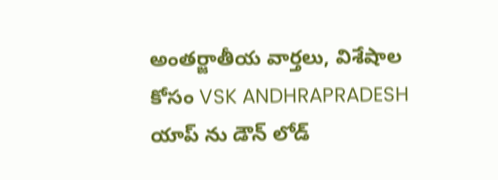అంతర్జాతీయ వార్తలు, విశేషాల కోసం VSK ANDHRAPRADESH యాప్ ను డౌన్ లోడ్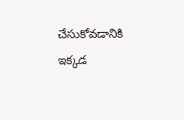చేసుకోవడానికి ఇక్కడ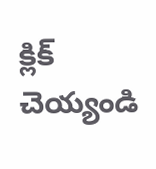క్లిక్ చెయ్యండి